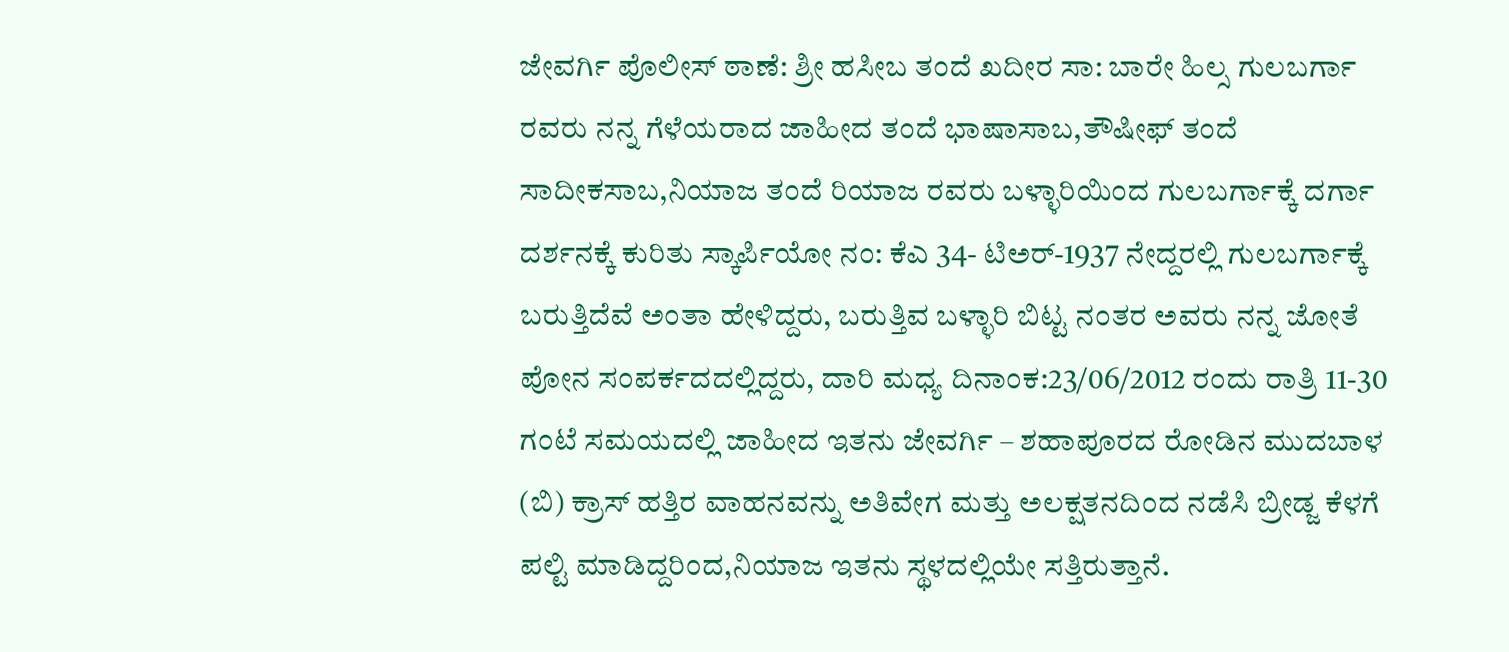ಜೇವರ್ಗಿ ಪೊಲೀಸ್ ಠಾಣೆ: ಶ್ರೀ ಹಸೀಬ ತಂದೆ ಖದೀರ ಸಾ: ಬಾರೇ ಹಿಲ್ಸ ಗುಲಬರ್ಗಾ ರವರು ನನ್ನ ಗೆಳೆಯರಾದ ಜಾಹೀದ ತಂದೆ ಭಾಷಾಸಾಬ,ತೌಷೀಫ್ ತಂದೆ ಸಾದೀಕಸಾಬ,ನಿಯಾಜ ತಂದೆ ರಿಯಾಜ ರವರು ಬಳ್ಳಾರಿಯಿಂದ ಗುಲಬರ್ಗಾಕ್ಕೆ ದರ್ಗಾ ದರ್ಶನಕ್ಕೆ ಕುರಿತು ಸ್ಕಾರ್ಪಿಯೋ ನಂ: ಕೆಎ 34- ಟಿಅರ್-1937 ನೇದ್ದರಲ್ಲಿ ಗುಲಬರ್ಗಾಕ್ಕೆ ಬರುತ್ತಿದೆವೆ ಅಂತಾ ಹೇಳಿದ್ದರು, ಬರುತ್ತಿವ ಬಳ್ಳಾರಿ ಬಿಟ್ಟ ನಂತರ ಅವರು ನನ್ನ ಜೋತೆ ಪೋನ ಸಂಪರ್ಕದದಲ್ಲಿದ್ದರು, ದಾರಿ ಮಧ್ಯ ದಿನಾಂಕ:23/06/2012 ರಂದು ರಾತ್ರಿ 11-30 ಗಂಟೆ ಸಮಯದಲ್ಲಿ ಜಾಹೀದ ಇತನು ಜೇವರ್ಗಿ – ಶಹಾಪೂರದ ರೋಡಿನ ಮುದಬಾಳ (ಬಿ) ಕ್ರಾಸ್ ಹತ್ತಿರ ವಾಹನವನ್ನು ಅತಿವೇಗ ಮತ್ತು ಅಲಕ್ಷತನದಿಂದ ನಡೆಸಿ ಬ್ರೀಡ್ಜ ಕೆಳಗೆ ಪಲ್ಟಿ ಮಾಡಿದ್ದರಿಂದ,ನಿಯಾಜ ಇತನು ಸ್ಥಳದಲ್ಲಿಯೇ ಸತ್ತಿರುತ್ತಾನೆ.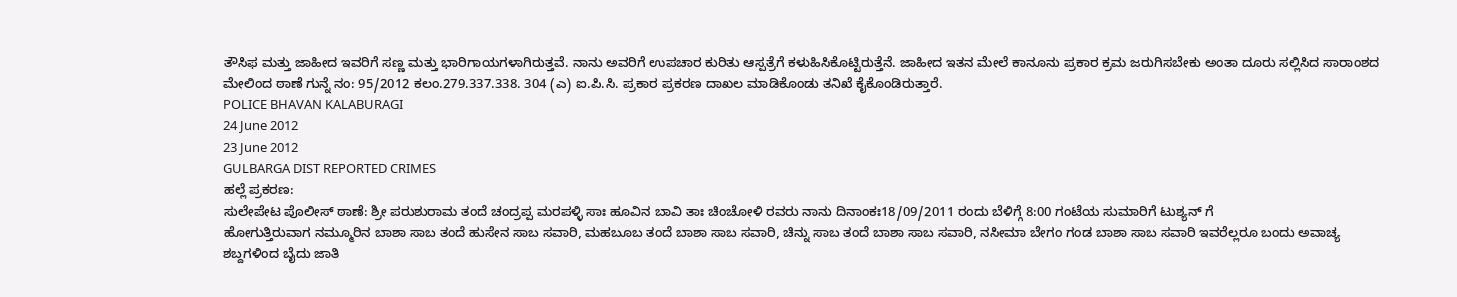ತೌಸಿಫ ಮತ್ತು ಜಾಹೀದ ಇವರಿಗೆ ಸಣ್ಣ ಮತ್ತು ಭಾರಿಗಾಯಗಳಾಗಿರುತ್ತವೆ. ನಾನು ಅವರಿಗೆ ಉಪಚಾರ ಕುರಿತು ಆಸ್ಪತ್ರೆಗೆ ಕಳುಹಿಸಿಕೊಟ್ಟಿರುತ್ತೆನೆ. ಜಾಹೀದ ಇತನ ಮೇಲೆ ಕಾನೂನು ಪ್ರಕಾರ ಕ್ರಮ ಜರುಗಿಸಬೇಕು ಅಂತಾ ದೂರು ಸಲ್ಲಿಸಿದ ಸಾರಾಂಶದ ಮೇಲಿಂದ ಠಾಣೆ ಗುನ್ನೆ ನಂ: 95/2012 ಕಲಂ.279.337.338. 304 (ಎ) ಐ.ಪಿ.ಸಿ. ಪ್ರಕಾರ ಪ್ರಕರಣ ದಾಖಲ ಮಾಡಿಕೊಂಡು ತನಿಖೆ ಕೈಕೊಂಡಿರುತ್ತಾರೆ.
POLICE BHAVAN KALABURAGI
24 June 2012
23 June 2012
GULBARGA DIST REPORTED CRIMES
ಹಲ್ಲೆ ಪ್ರಕರಣ:
ಸುಲೇಪೇಟ ಪೊಲೀಸ್ ಠಾಣೆ: ಶ್ರೀ ಪರುಶುರಾಮ ತಂದೆ ಚಂದ್ರಪ್ಪ ಮರಪಳ್ಳಿ ಸಾಃ ಹೂವಿನ ಬಾವಿ ತಾಃ ಚಿಂಚೋಳಿ ರವರು ನಾನು ದಿನಾಂಕಃ18/09/2011 ರಂದು ಬೆಳಿಗ್ಗೆ 8:00 ಗಂಟೆಯ ಸುಮಾರಿಗೆ ಟುಶ್ಯನ್ ಗೆ
ಹೋಗುತ್ತಿರುವಾಗ ನಮ್ಮೂರಿನ ಬಾಶಾ ಸಾಬ ತಂದೆ ಹುಸೇನ ಸಾಬ ಸವಾರಿ, ಮಹಬೂಬ ತಂದೆ ಬಾಶಾ ಸಾಬ ಸವಾರಿ, ಚಿನ್ನು ಸಾಬ ತಂದೆ ಬಾಶಾ ಸಾಬ ಸವಾರಿ, ನಸೀಮಾ ಬೇಗಂ ಗಂಡ ಬಾಶಾ ಸಾಬ ಸವಾರಿ ಇವರೆಲ್ಲರೂ ಬಂದು ಅವಾಚ್ಯ ಶಬ್ದಗಳಿಂದ ಬೈದು ಜಾತಿ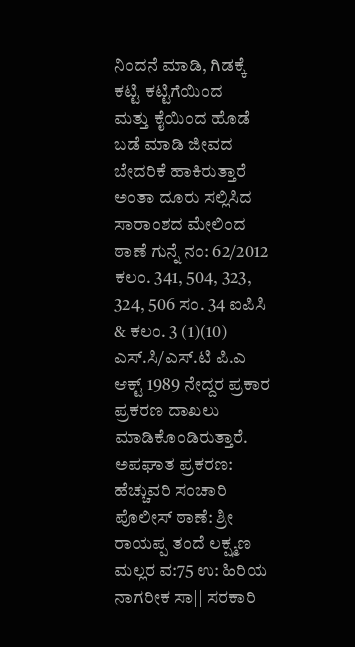ನಿಂದನೆ ಮಾಡಿ, ಗಿಡಕ್ಕೆ ಕಟ್ಟಿ ಕಟ್ಟಿಗೆಯಿಂದ
ಮತ್ತು ಕೈಯಿಂದ ಹೊಡೆ ಬಡೆ ಮಾಡಿ ಜೀವದ ಬೇದರಿಕೆ ಹಾಕಿರುತ್ತಾರೆ ಅಂತಾ ದೂರು ಸಲ್ಲಿಸಿದ ಸಾರಾಂಶದ ಮೇಲಿಂದ ಠಾಣೆ ಗುನ್ನೆ ನಂ: 62/2012
ಕಲಂ. 341, 504, 323, 324, 506 ಸಂ. 34 ಐಪಿಸಿ & ಕಲಂ. 3 (1)(10) ಎಸ್.ಸಿ/ಎಸ್.ಟಿ ಪಿ.ಎ ಆಕ್ಟ್ 1989 ನೇದ್ದರ ಪ್ರಕಾರ ಪ್ರಕರಣ ದಾಖಲು
ಮಾಡಿಕೊಂಡಿರುತ್ತಾರೆ.
ಅಪಘಾತ ಪ್ರಕರಣ:
ಹೆಚ್ಚುವರಿ ಸಂಚಾರಿ ಪೊಲೀಸ್ ಠಾಣೆ: ಶ್ರೀ ರಾಯಪ್ಪ ತಂದೆ ಲಕ್ಷ್ಮಣ ಮಲ್ಲರ ವ:75 ಉ: ಹಿರಿಯ ನಾಗರೀಕ ಸಾ|| ಸರಕಾರಿ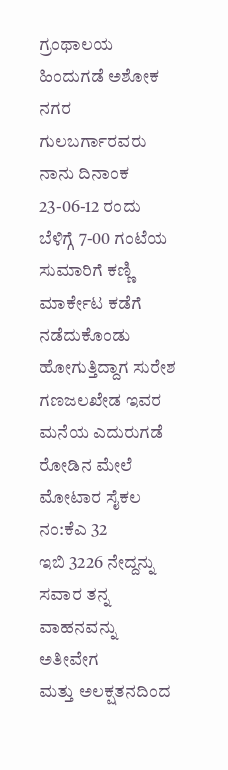ಗ್ರಂಥಾಲಯ
ಹಿಂದುಗಡೆ ಅಶೋಕ ನಗರ ಗುಲಬರ್ಗಾರವರು ನಾನು ದಿನಾಂಕ 23-06-12 ರಂದು
ಬೆಳಿಗ್ಗೆ 7-00 ಗಂಟೆಯ ಸುಮಾರಿಗೆ ಕಣ್ಣಿ ಮಾರ್ಕೇಟ ಕಡೆಗೆ ನಡೆದುಕೊಂಡು
ಹೋಗುತ್ತಿದ್ದಾಗ ಸುರೇಶ ಗಣಜಲಖೇಡ ಇವರ ಮನೆಯ ಎದುರುಗಡೆ ರೋಡಿನ ಮೇಲೆ ಮೋಟಾರ ಸೈಕಲ ನಂ:ಕೆಎ 32
ಇಬಿ 3226 ನೇದ್ದನ್ನು ಸವಾರ ತನ್ನ ವಾಹನವನ್ನು ಅತೀವೇಗ
ಮತ್ತು ಅಲಕ್ಷತನದಿಂದ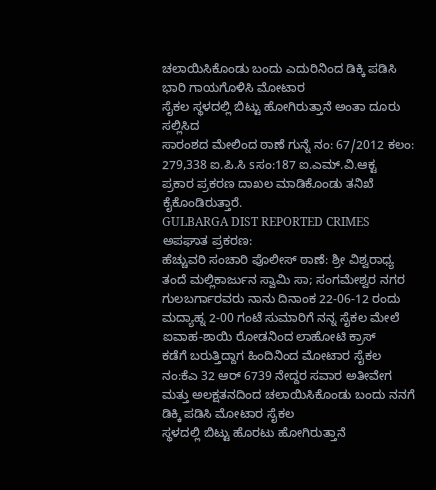ಚಲಾಯಿಸಿಕೊಂಡು ಬಂದು ಎದುರಿನಿಂದ ಡಿಕ್ಕಿ ಪಡಿಸಿ ಭಾರಿ ಗಾಯಗೊಳಿಸಿ ಮೋಟಾರ
ಸೈಕಲ ಸ್ಥಳದಲ್ಲಿ ಬಿಟ್ಟು ಹೋಗಿರುತ್ತಾನೆ ಅಂತಾ ದೂರು ಸಲ್ಲಿಸಿದ
ಸಾರಂಶದ ಮೇಲಿಂದ ಠಾಣೆ ಗುನ್ನೆ ನಂ: 67/2012 ಕಲಂ: 279,338 ಐ.ಪಿ.ಸಿ sಸಂ:187 ಐ.ಎಮ್.ವಿ.ಆಕ್ಟ
ಪ್ರಕಾರ ಪ್ರಕರಣ ದಾಖಲ ಮಾಡಿಕೊಂಡು ತನಿಖೆ ಕೈಕೊಂಡಿರುತ್ತಾರೆ.
GULBARGA DIST REPORTED CRIMES
ಅಪಘಾತ ಪ್ರಕರಣ:
ಹೆಚ್ಚುವರಿ ಸಂಚಾರಿ ಪೊಲೀಸ್ ಠಾಣೆ: ಶ್ರೀ ವಿಶ್ವರಾಧ್ಯ ತಂದೆ ಮಲ್ಲಿಕಾರ್ಜುನ ಸ್ವಾಮಿ ಸಾ; ಸಂಗಮೇಶ್ವರ ನಗರ
ಗುಲಬರ್ಗಾರವರು ನಾನು ದಿನಾಂಕ 22-06-12 ರಂದು ಮದ್ಯಾಹ್ನ 2-00 ಗಂಟೆ ಸುಮಾರಿಗೆ ನನ್ನ ಸೈಕಲ ಮೇಲೆ ಐವಾಹ-ಶಾಯಿ ರೋಡನಿಂದ ಲಾಹೋಟಿ ಕ್ರಾಸ್
ಕಡೆಗೆ ಬರುತ್ತಿದ್ದಾಗ ಹಿಂದಿನಿಂದ ಮೋಟಾರ ಸೈಕಲ ನಂ:ಕೆಎ 32 ಆರ್ 6739 ನೇದ್ದರ ಸವಾರ ಅತೀವೇಗ
ಮತ್ತು ಅಲಕ್ಷತನದಿಂದ ಚಲಾಯಿಸಿಕೊಂಡು ಬಂದು ನನಗೆ ಡಿಕ್ಕಿ ಪಡಿಸಿ ಮೋಟಾರ ಸೈಕಲ
ಸ್ಥಳದಲ್ಲಿ ಬಿಟ್ಟು ಹೊರಟು ಹೋಗಿರುತ್ತಾನೆ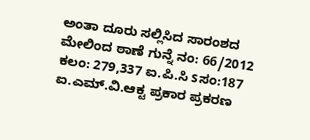ಅಂತಾ ದೂರು ಸಲ್ಲಿಸಿದ ಸಾರಂಶದ
ಮೇಲಿಂದ ಠಾಣೆ ಗುನ್ನೆ ನಂ: 66/2012 ಕಲಂ: 279,337 ಐ.ಪಿ.ಸಿ sಸಂ:187 ಐ.ಎಮ್.ವಿ.ಆಕ್ಟ ಪ್ರಕಾರ ಪ್ರಕರಣ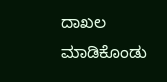ದಾಖಲ
ಮಾಡಿಕೊಂಡು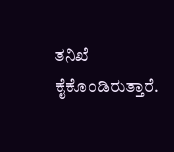ತನಿಖೆ ಕೈಕೊಂಡಿರುತ್ತಾರೆ.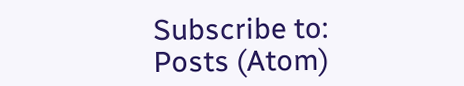Subscribe to:
Posts (Atom)